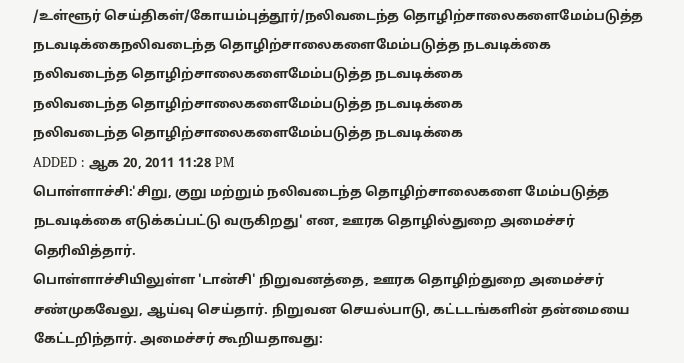/உள்ளூர் செய்திகள்/கோயம்புத்தூர்/நலிவடைந்த தொழிற்சாலைகளைமேம்படுத்த நடவடிக்கைநலிவடைந்த தொழிற்சாலைகளைமேம்படுத்த நடவடிக்கை
நலிவடைந்த தொழிற்சாலைகளைமேம்படுத்த நடவடிக்கை
நலிவடைந்த தொழிற்சாலைகளைமேம்படுத்த நடவடிக்கை
நலிவடைந்த தொழிற்சாலைகளைமேம்படுத்த நடவடிக்கை
ADDED : ஆக 20, 2011 11:28 PM
பொள்ளாச்சி:'சிறு, குறு மற்றும் நலிவடைந்த தொழிற்சாலைகளை மேம்படுத்த
நடவடிக்கை எடுக்கப்பட்டு வருகிறது' என, ஊரக தொழில்துறை அமைச்சர்
தெரிவித்தார்.
பொள்ளாச்சியிலுள்ள 'டான்சி' நிறுவனத்தை, ஊரக தொழிற்துறை அமைச்சர்
சண்முகவேலு, ஆய்வு செய்தார். நிறுவன செயல்பாடு, கட்டடங்களின் தன்மையை
கேட்டறிந்தார். அமைச்சர் கூறியதாவது: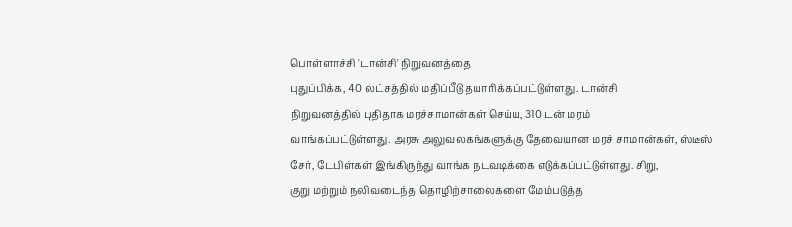பொள்ளாச்சி 'டான்சி' நிறுவனத்தை
புதுப்பிக்க, 40 லட்சத்தில் மதிப்பீடு தயாரிக்கப்பட்டுள்ளது. டான்சி
நிறுவனத்தில் புதிதாக மரச்சாமான்கள் செய்ய, 310 டன் மரம்
வாங்கப்பட்டுள்ளது. அரசு அலுவலகங்களுக்கு தேவையான மரச் சாமான்கள், ஸ்டீஸ்
சேர், டேபிள்கள் இங்கிருந்து வாங்க நடவடிக்கை எடுக்கப்பட்டுள்ளது. சிறு,
குறு மற்றும் நலிவடைந்த தொழிற்சாலைகளை மேம்படுத்த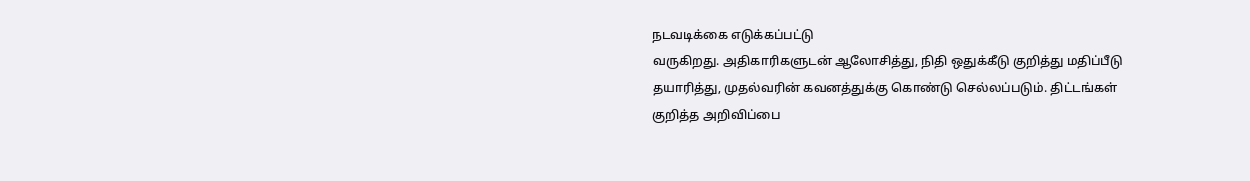நடவடிக்கை எடுக்கப்பட்டு
வருகிறது. அதிகாரிகளுடன் ஆலோசித்து, நிதி ஒதுக்கீடு குறித்து மதிப்பீடு
தயாரித்து, முதல்வரின் கவனத்துக்கு கொண்டு செல்லப்படும். திட்டங்கள்
குறித்த அறிவிப்பை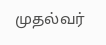முதல்வர்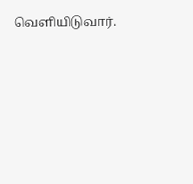வெளியிடுவார்.